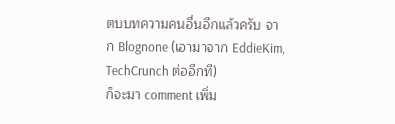ตบบทความคนอื่นอีกแล้วครับ จาก Blognone (เอามาจาก EddieKim, TechCrunch ต่ออีกที)
ก็จะมา comment เพิ่ม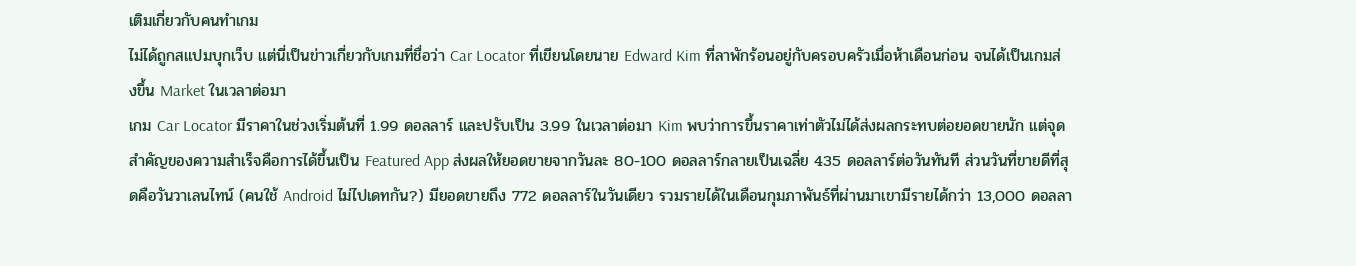เติมเกี่ยวกับคนทำเกม
ไม่ได้ถูกสแปมบุกเว็บ แต่นี่เป็นข่าวเกี่ยวกับเกมที่ชื่อว่า Car Locator ที่เขียนโดยนาย Edward Kim ที่ลาพักร้อนอยู่กับครอบครัวเมื่อห้าเดือนก่อน จนได้เป็นเกมส่งขึ้น Market ในเวลาต่อมา
เกม Car Locator มีราคาในช่วงเริ่มต้นที่ 1.99 ดอลลาร์ และปรับเป็น 3.99 ในเวลาต่อมา Kim พบว่าการขึ้นราคาเท่าตัวไม่ได้ส่งผลกระทบต่อยอดขายนัก แต่จุดสำคัญของความสำเร็จคือการได้ขึ้นเป็น Featured App ส่งผลให้ยอดขายจากวันละ 80-100 ดอลลาร์กลายเป็นเฉลี่ย 435 ดอลลาร์ต่อวันทันที ส่วนวันที่ขายดีที่สุดคือวันวาเลนไทน์ (คนใช้ Android ไม่ไปเดทกัน?) มียอดขายถึง 772 ดอลลาร์ในวันเดียว รวมรายได้ในเดือนกุมภาพันธ์ที่ผ่านมาเขามีรายได้กว่า 13,000 ดอลลา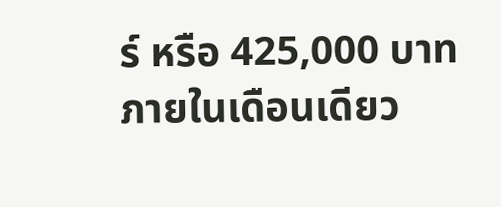ร์ หรือ 425,000 บาทภายในเดือนเดียว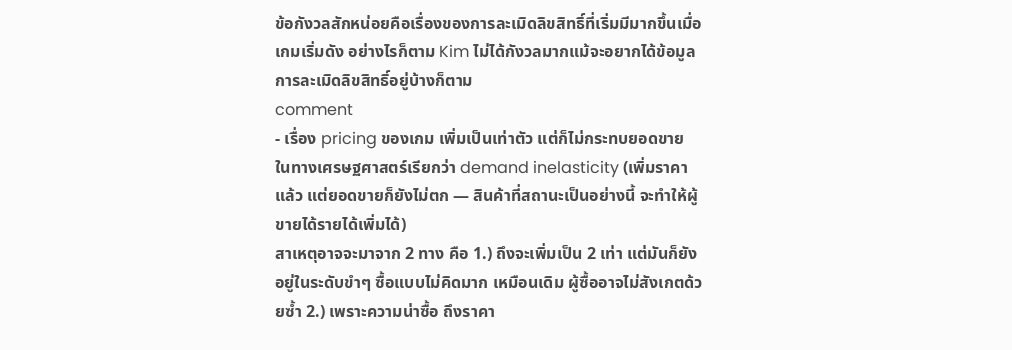ข้อกังวลสักหน่อยคือเรื่องของการละเมิดลิขสิทธิ์ที่เริ่มมีมากขึ้นเมื่อ เกมเริ่มดัง อย่างไรก็ตาม Kim ไม่ได้กังวลมากแม้จะอยากได้ข้อมูลการละเมิดลิขสิทธิ์อยู่บ้างก็ตาม
comment
- เรื่อง pricing ของเกม เพิ่มเป็นเท่าตัว แต่ก็ไม่กระทบยอดขาย
ในทางเศรษฐศาสตร์เรียกว่า demand inelasticity (เพิ่มราคาแล้ว แต่ยอดขายก็ยังไม่ตก — สินค้าที่สถานะเป็นอย่างนี้ จะทำให้ผู้ขายได้รายได้เพิ่มได้)
สาเหตุอาจจะมาจาก 2 ทาง คือ 1.) ถึงจะเพิ่มเป็น 2 เท่า แต่มันก็ยังอยู่ในระดับขำๆ ซื้อแบบไม่คิดมาก เหมือนเดิม ผู้ซื้ออาจไม่สังเกตด้วยซ้ำ 2.) เพราะความน่าซื้อ ถึงราคา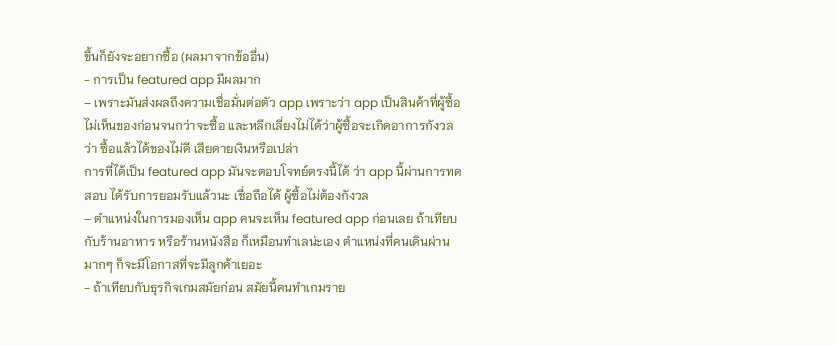ขึ้นก็ยังจะอยากซื้อ (ผลมาจากข้ออื่น)
- การเป็น featured app มีผลมาก
– เพราะมันส่งผลถึงความเชื่อมั่นต่อตัว app เพราะว่า app เป็นสินค้าที่ผู้ซื้อไม่เห็นของก่อนจนกว่าจะซื้อ และหลีกเลี่ยงไม่ได้ว่าผู้ซื้อจะเกิดอาการกังวลว่า ซื้อแล้วได้ของไม่ดี เสียดายเงินหรือเปล่า
การที่ได้เป็น featured app มันจะตอบโจทย์ตรงนี้ได้ ว่า app นี้ผ่านการทดสอบ ได้รับการยอมรับแล้วนะ เชื่อถือได้ ผู้ซื้อไม่ต้องกังวล
– ตำแหน่งในการมองเห็น app คนจะเห็น featured app ก่อนเลย ถ้าเทียบกับร้านอาหาร หรือร้านหนังสือ ก็เหมือนทำเลน่ะเอง ตำแหน่งที่คนเดินผ่านมากๆ ก็จะมีโอกาสที่จะมีลูกค้าเยอะ
- ถ้าเทียบกับธุรกิจเกมสมัยก่อน สมัยนี้คนทำเกมราย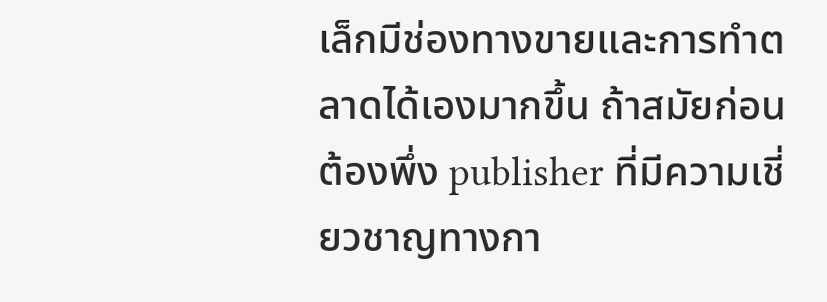เล็กมีช่องทางขายและการทำตลาดได้เองมากขึ้น ถ้าสมัยก่อน ต้องพึ่ง publisher ที่มีความเชี่ยวชาญทางกา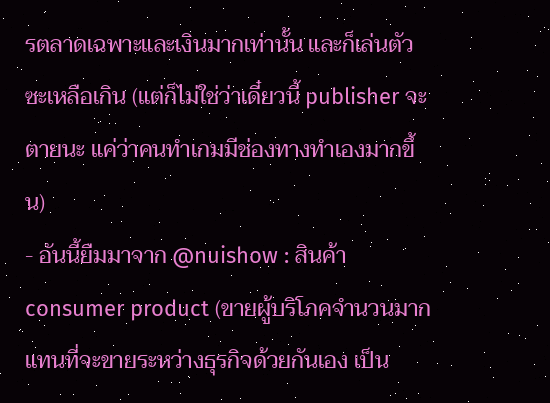รตลาดเฉพาะและเงินมากเท่านั้น และก็เล่นตัวซะเหลือเกิน (แต่ก็ไม่ใช่ว่าเดี๋ยวนี้ publisher จะตายนะ แค่ว่าคนทำเกมมีช่องทางทำเองมากขึ้น)
- อันนี้ยืมมาจาก @nuishow : สินค้า consumer product (ขายผู้บริโภคจำนวนมาก แทนที่จะขายระหว่างธุรกิจด้วยกันเอง เป็น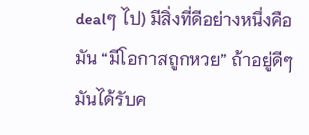dealๆ ไป) มีสิ่งที่ดีอย่างหนึ่งคือ มัน “มีโอกาสถูกหวย” ถ้าอยู่ดีๆ มันได้รับค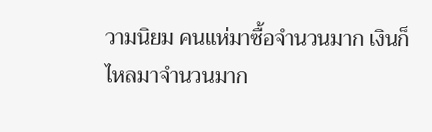วามนิยม คนแห่มาซื้อจำนวนมาก เงินก็ไหลมาจำนวนมาก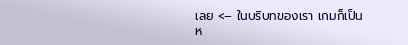เลย <– ในบริบทของเรา เกมก็เป็นห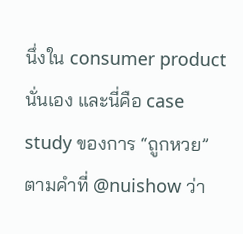นึ่งใน consumer product นั่นเอง และนี่คือ case study ของการ “ถูกหวย” ตามคำที่ @nuishow ว่า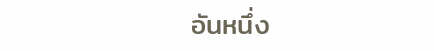อันหนึ่ง